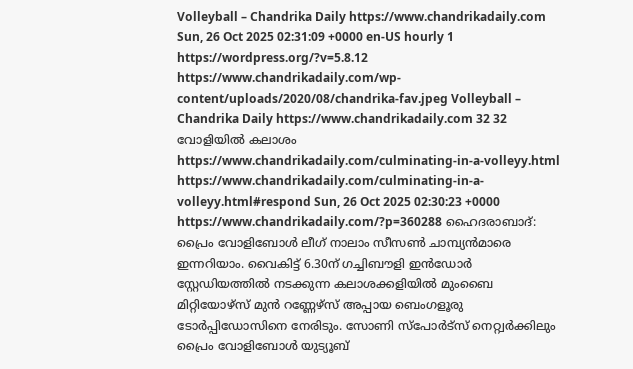Volleyball – Chandrika Daily https://www.chandrikadaily.com Sun, 26 Oct 2025 02:31:09 +0000 en-US hourly 1 https://wordpress.org/?v=5.8.12 https://www.chandrikadaily.com/wp-content/uploads/2020/08/chandrika-fav.jpeg Volleyball – Chandrika Daily https://www.chandrikadaily.com 32 32 വോളിയില്‍ കലാശം https://www.chandrikadaily.com/culminating-in-a-volleyy.html https://www.chandrikadaily.com/culminating-in-a-volleyy.html#respond Sun, 26 Oct 2025 02:30:23 +0000 https://www.chandrikadaily.com/?p=360288 ഹൈദരാബാദ്: പ്രൈം വോളിബോള്‍ ലീഗ് നാലാം സീസണ്‍ ചാമ്പ്യന്‍മാരെ ഇന്നറിയാം. വൈകിട്ട് 6.30ന് ഗച്ചിബൗളി ഇന്‍ഡോര്‍ സ്റ്റേഡിയത്തില്‍ നടക്കുന്ന കലാശക്കളിയില്‍ മുംബൈ മിറ്റിയോഴ്‌സ് മുന്‍ റണ്ണേഴ്സ് അപ്പായ ബെംഗളൂരു ടോര്‍പ്പിഡോസിനെ നേരിടും. സോണി സ്‌പോര്‍ട്സ് നെറ്റ്വര്‍ക്കിലും പ്രൈം വോളിബോള്‍ യുട്യൂബ്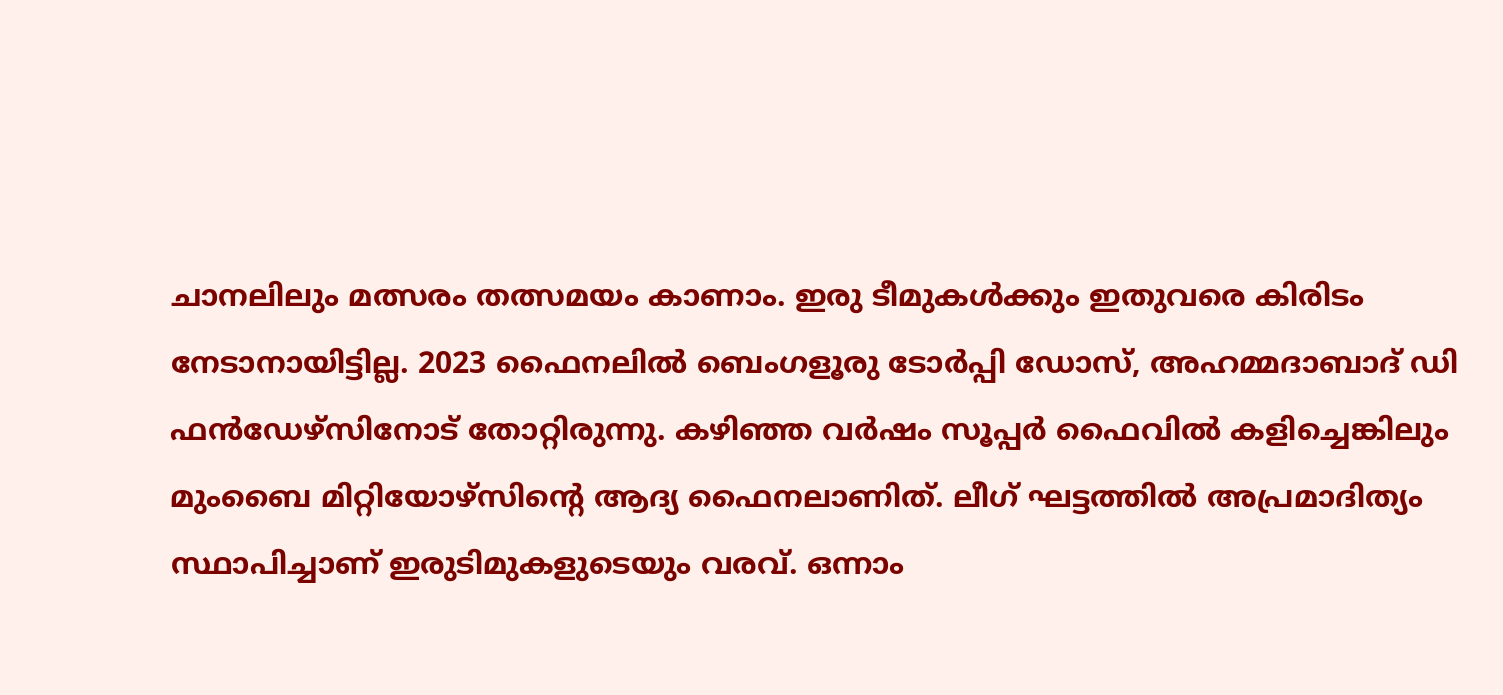ചാനലിലും മത്സരം തത്സമയം കാണാം. ഇരു ടീമുകള്‍ക്കും ഇതുവരെ കിരിടം നേടാനായിട്ടില്ല. 2023 ഫൈനലില്‍ ബെംഗളൂരു ടോര്‍പ്പി ഡോസ്, അഹമ്മദാബാദ് ഡി ഫന്‍ഡേഴ്‌സിനോട് തോറ്റിരുന്നു. കഴിഞ്ഞ വര്‍ഷം സൂപ്പര്‍ ഫൈവില്‍ കളിച്ചെങ്കിലും മുംബൈ മിറ്റിയോഴ്‌സിന്റെ ആദ്യ ഫൈനലാണിത്. ലീഗ് ഘട്ടത്തില്‍ അപ്രമാദിത്യം സ്ഥാപിച്ചാണ് ഇരുടിമുകളുടെയും വരവ്. ഒന്നാം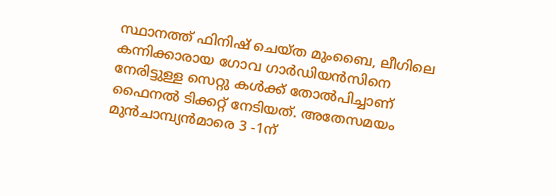സ്ഥാനത്ത് ഫിനിഷ് ചെയ്ത മുംബൈ, ലീഗിലെ കന്നിക്കാരായ ഗോവ ഗാര്‍ഡിയന്‍സിനെ നേരിട്ടുള്ള സെറ്റു കള്‍ക്ക് തോല്‍പിച്ചാണ് ഫൈനല്‍ ടിക്കറ്റ് നേടിയത്. അതേസമയം മുന്‍ചാമ്പ്യന്‍മാരെ 3 -1ന്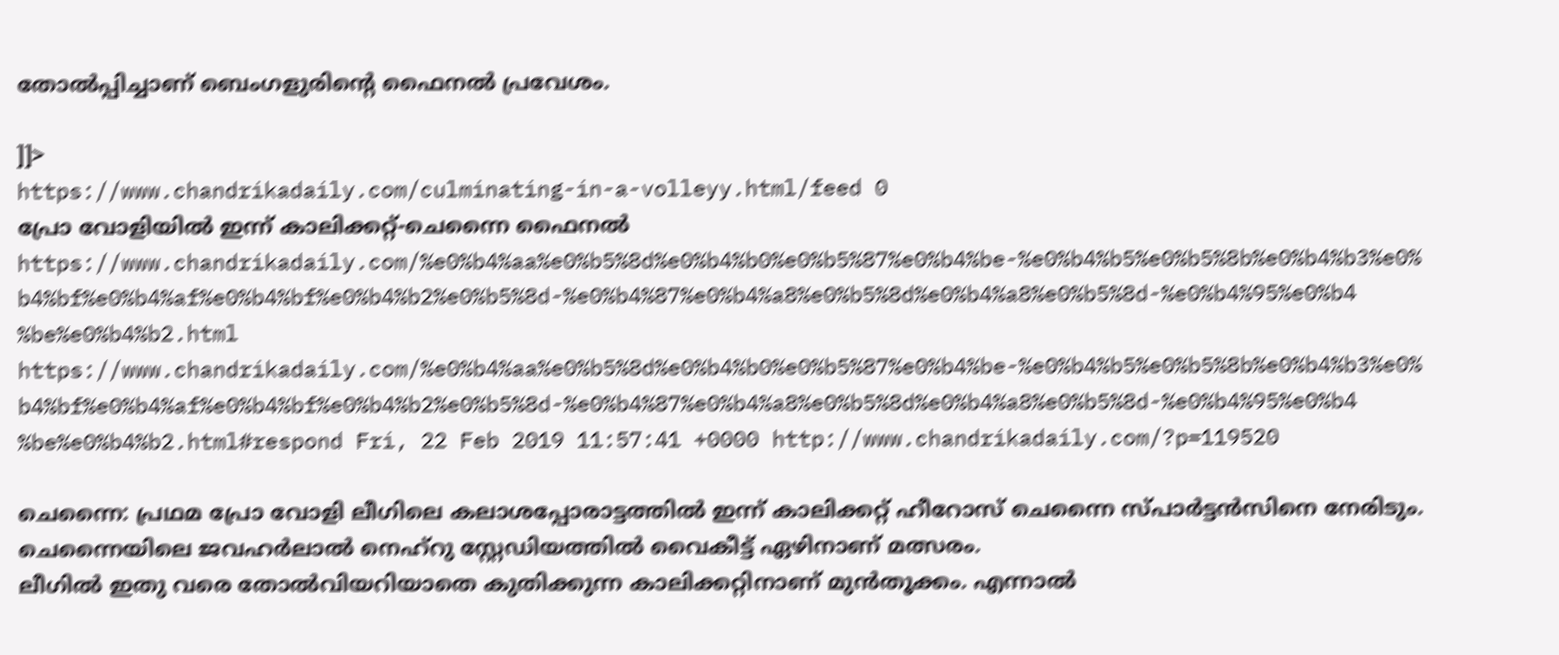തോല്‍പ്പിച്ചാണ് ബെംഗളുരിന്റെ ഫൈനല്‍ പ്രവേശം.

]]>
https://www.chandrikadaily.com/culminating-in-a-volleyy.html/feed 0
പ്രോ വോളിയില്‍ ഇന്ന് കാലിക്കറ്റ്-ചെന്നൈ ഫൈനല്‍ https://www.chandrikadaily.com/%e0%b4%aa%e0%b5%8d%e0%b4%b0%e0%b5%87%e0%b4%be-%e0%b4%b5%e0%b5%8b%e0%b4%b3%e0%b4%bf%e0%b4%af%e0%b4%bf%e0%b4%b2%e0%b5%8d-%e0%b4%87%e0%b4%a8%e0%b5%8d%e0%b4%a8%e0%b5%8d-%e0%b4%95%e0%b4%be%e0%b4%b2.html https://www.chandrikadaily.com/%e0%b4%aa%e0%b5%8d%e0%b4%b0%e0%b5%87%e0%b4%be-%e0%b4%b5%e0%b5%8b%e0%b4%b3%e0%b4%bf%e0%b4%af%e0%b4%bf%e0%b4%b2%e0%b5%8d-%e0%b4%87%e0%b4%a8%e0%b5%8d%e0%b4%a8%e0%b5%8d-%e0%b4%95%e0%b4%be%e0%b4%b2.html#respond Fri, 22 Feb 2019 11:57:41 +0000 http://www.chandrikadaily.com/?p=119520

ചെന്നൈ: പ്രഥമ പ്രോ വോളി ലീഗിലെ കലാശപ്പോരാട്ടത്തില്‍ ഇന്ന് കാലിക്കറ്റ് ഹീറോസ് ചെന്നൈ സ്പാര്‍ട്ടന്‍സിനെ നേരിടും. ചെന്നൈയിലെ ജവഹര്‍ലാല്‍ നെഹ്‌റു സ്റ്റേഡിയത്തില്‍ വൈകീട്ട് ഏഴിനാണ് മത്സരം.
ലീഗില്‍ ഇതു വരെ തോല്‍വിയറിയാതെ കുതിക്കുന്ന കാലിക്കറ്റിനാണ് മുന്‍തൂക്കം. എന്നാല്‍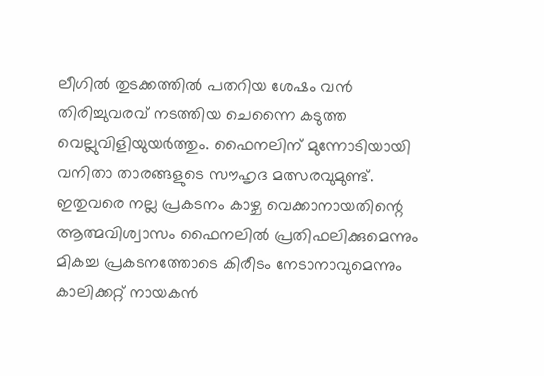ലീഗില്‍ തുടക്കത്തില്‍ പതറിയ ശേഷം വന്‍ തിരിച്ചുവരവ് നടത്തിയ ചെന്നൈ കടുത്ത വെല്ലുവിളിയുയര്‍ത്തും. ഫൈനലിന് മുന്നോടിയായി വനിതാ താരങ്ങളുടെ സൗഹൃദ മത്സരവുമുണ്ട്.
ഇതുവരെ നല്ല പ്രകടനം കാഴ്ച വെക്കാനായതിന്റെ ആത്മവിശ്വാസം ഫൈനലില്‍ പ്രതിഫലിക്കുമെന്നും മികച്ച പ്രകടനത്തോടെ കിരീടം നേടാനാവുമെന്നും കാലിക്കറ്റ് നായകന്‍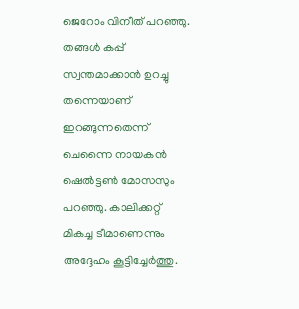ജെറോം വിനീത് പറഞ്ഞു.
തങ്ങള്‍ കപ്പ് സ്വന്തമാക്കാന്‍ ഉറച്ചു തന്നെയാണ് ഇറങ്ങുന്നതെന്ന് ചെന്നൈ നായകന്‍ ഷെല്‍ട്ടണ്‍ മോസസും പറഞ്ഞു. കാലിക്കറ്റ് മികച്ച ടീമാണെന്നും അദ്ദേഹം കൂട്ടിച്ചേര്‍ത്തു.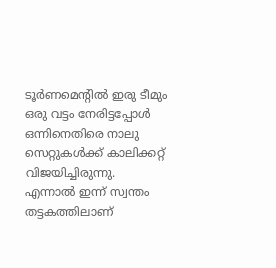ടൂര്‍ണമെന്റില്‍ ഇരു ടീമും ഒരു വട്ടം നേരിട്ടപ്പോള്‍ ഒന്നിനെതിരെ നാലു സെറ്റുകള്‍ക്ക് കാലിക്കറ്റ് വിജയിച്ചിരുന്നു. എന്നാല്‍ ഇന്ന് സ്വന്തം തട്ടകത്തിലാണ്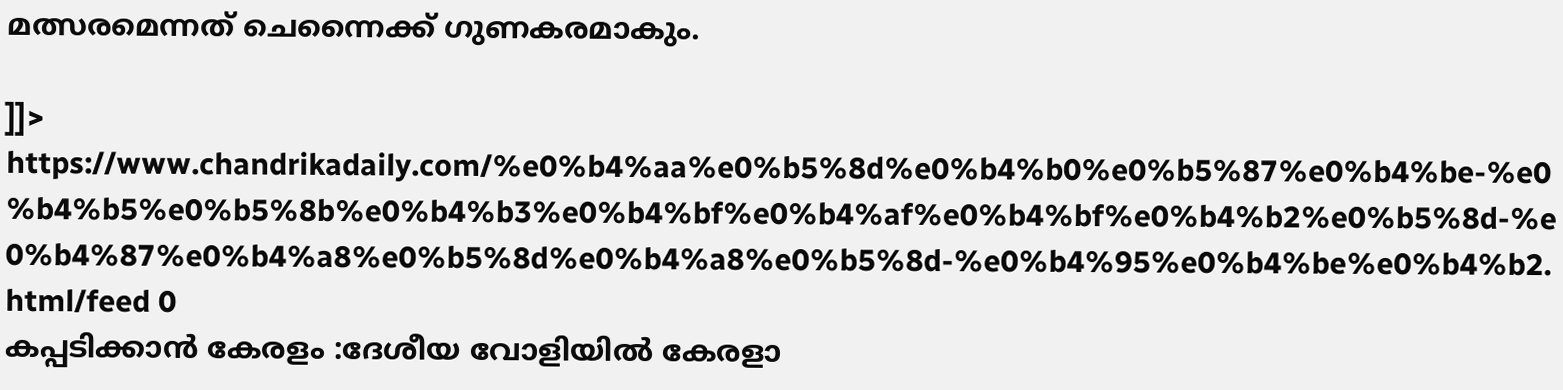മത്സരമെന്നത് ചെന്നൈക്ക് ഗുണകരമാകും.

]]>
https://www.chandrikadaily.com/%e0%b4%aa%e0%b5%8d%e0%b4%b0%e0%b5%87%e0%b4%be-%e0%b4%b5%e0%b5%8b%e0%b4%b3%e0%b4%bf%e0%b4%af%e0%b4%bf%e0%b4%b2%e0%b5%8d-%e0%b4%87%e0%b4%a8%e0%b5%8d%e0%b4%a8%e0%b5%8d-%e0%b4%95%e0%b4%be%e0%b4%b2.html/feed 0
കപ്പടിക്കാന്‍ കേരളം :ദേശീയ വോളിയില്‍ കേരളാ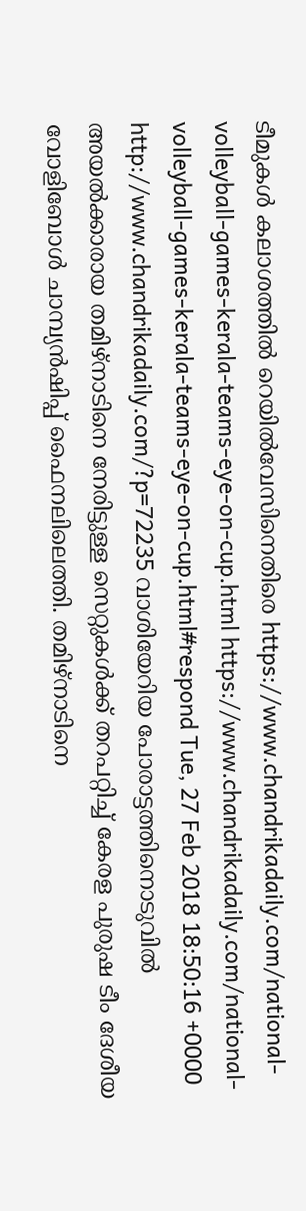ടീമുകള്‍ കലാശത്തില്‍ റെയില്‍വേസിനെതിരെ https://www.chandrikadaily.com/national-volleyball-games-kerala-teams-eye-on-cup.html https://www.chandrikadaily.com/national-volleyball-games-kerala-teams-eye-on-cup.html#respond Tue, 27 Feb 2018 18:50:16 +0000 http://www.chandrikadaily.com/?p=72235 വാശിയേറിയ പോരാട്ടത്തിനൊടുവില്‍ അയല്‍ക്കാരായ തമിഴ്‌നാടിനെ നേരിട്ടുള്ള സെറ്റുകള്‍ക്ക് തറപറ്റിച്ച് കേരള പുരുഷ ടീം ദേശീയ വോളിബോള്‍ ചാമ്പ്യന്‍ഷിപ്പ് ഫൈനലിലെത്തി. തമിഴ്‌നാടിനെ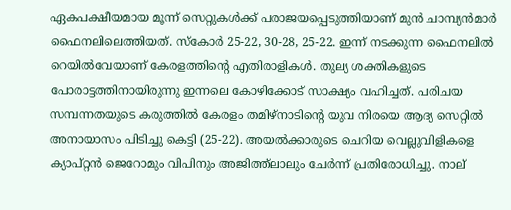ഏകപക്ഷീയമായ മൂന്ന് സെറ്റുകള്‍ക്ക് പരാജയപ്പെടുത്തിയാണ് മുന്‍ ചാമ്പ്യന്‍മാര്‍ ഫൈനലിലെത്തിയത്. സ്‌കോര്‍ 25-22, 30-28, 25-22. ഇന്ന് നടക്കുന്ന ഫൈനലില്‍ റെയില്‍വേയാണ് കേരളത്തിന്റെ എതിരാളികള്‍. തുല്യ ശക്തികളുടെ പോരാട്ടത്തിനായിരുന്നു ഇന്നലെ കോഴിക്കോട് സാക്ഷ്യം വഹിച്ചത്. പരിചയ സമ്പന്നതയുടെ കരുത്തില്‍ കേരളം തമിഴ്‌നാടിന്റെ യുവ നിരയെ ആദ്യ സെറ്റില്‍ അനായാസം പിടിച്ചു കെട്ടി (25-22). അയല്‍ക്കാരുടെ ചെറിയ വെല്ലുവിളികളെ ക്യാപ്റ്റന്‍ ജെറോമും വിപിനും അജിത്ത്‌ലാലും ചേര്‍ന്ന് പ്രതിരോധിച്ചു. നാല്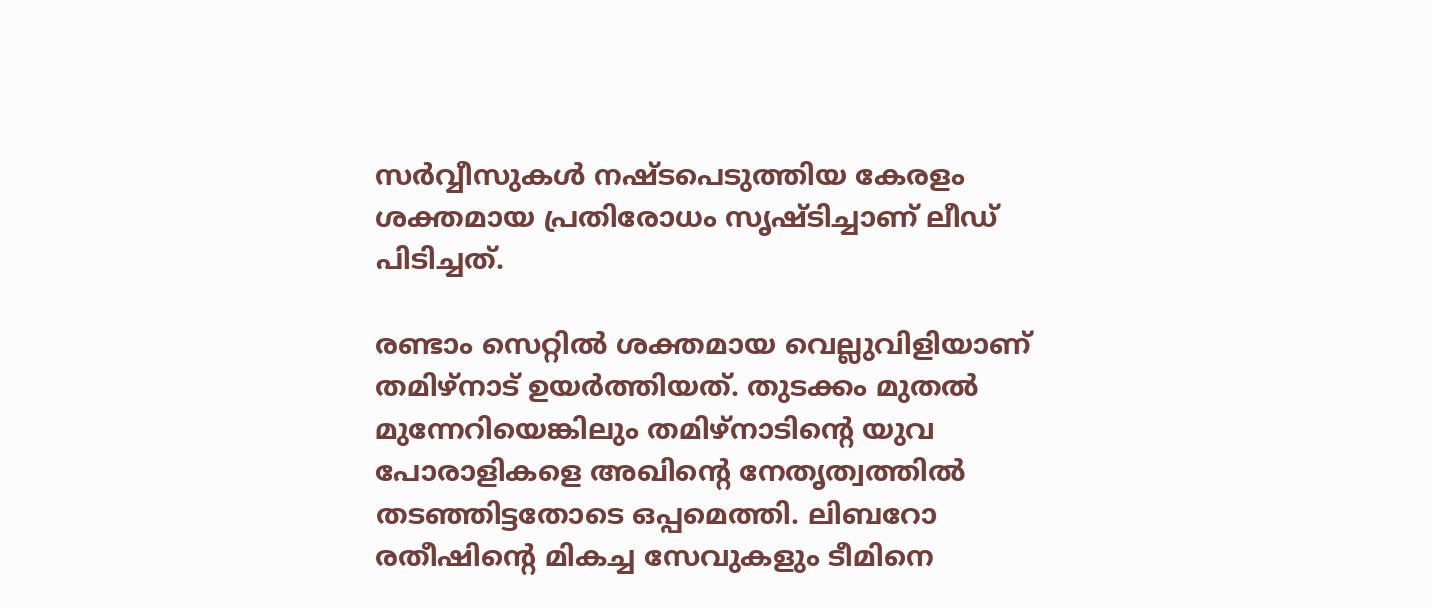സര്‍വ്വീസുകള്‍ നഷ്ടപെടുത്തിയ കേരളം ശക്തമായ പ്രതിരോധം സൃഷ്ടിച്ചാണ് ലീഡ് പിടിച്ചത്.

രണ്ടാം സെറ്റില്‍ ശക്തമായ വെല്ലുവിളിയാണ് തമിഴ്‌നാട് ഉയര്‍ത്തിയത്. തുടക്കം മുതല്‍ മുന്നേറിയെങ്കിലും തമിഴ്‌നാടിന്റെ യുവ പോരാളികളെ അഖിന്റെ നേതൃത്വത്തില്‍ തടഞ്ഞിട്ടതോടെ ഒപ്പമെത്തി. ലിബറോ രതീഷിന്റെ മികച്ച സേവുകളും ടീമിനെ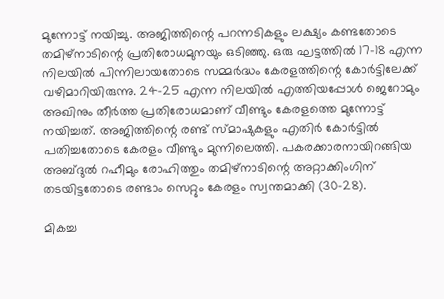മുന്നോട്ട് നയിച്ചു. അജിത്തിന്റെ പറന്നടികളും ലക്ഷ്യം കണ്ടതോടെ തമിഴ്‌നാടിന്റെ പ്രതിരോധമുനയും ഒടിഞ്ഞു. ഒരു ഘട്ടത്തില്‍ 17-18 എന്ന നിലയില്‍ പിന്നിലായതോടെ സമ്മര്‍ദ്ധം കേരളത്തിന്റെ കോര്‍ട്ടിലേക്ക് വഴിമാറിയിരുന്നു. 24-25 എന്ന നിലയില്‍ എത്തിയപ്പോള്‍ ജെറോമും അഖിനും തീര്‍ത്ത പ്രതിരോധമാണ് വീണ്ടും കേരളത്തെ മുന്നോട്ട് നയിച്ചത്. അജിത്തിന്റെ രണ്ട് സ്മാഷുകളും എതിര്‍ കോര്‍ട്ടില്‍ പതിച്ചതോടെ കേരളം വീണ്ടും മുന്നിലെത്തി. പകരക്കാരനായിറങ്ങിയ അബ്ദുല്‍ റഹീമും രോഹിത്തും തമിഴ്‌നാടിന്റെ അറ്റാക്കിംഗിന് തടയിട്ടതോടെ രണ്ടാം സെറ്റും കേരളം സ്വന്തമാക്കി (30-28).

മികച്ച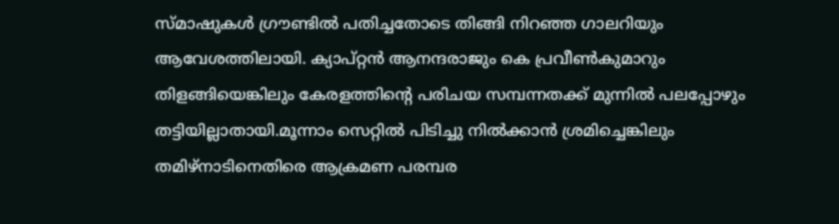സ്മാഷുകള്‍ ഗ്രൗണ്ടില്‍ പതിച്ചതോടെ തിങ്ങി നിറഞ്ഞ ഗാലറിയും ആവേശത്തിലായി. ക്യാപ്റ്റന്‍ ആനന്ദരാജും കെ പ്രവീണ്‍കുമാറും തിളങ്ങിയെങ്കിലും കേരളത്തിന്റെ പരിചയ സമ്പന്നതക്ക് മുന്നില്‍ പലപ്പോഴും തട്ടിയില്ലാതായി.മൂന്നാം സെറ്റില്‍ പിടിച്ചു നില്‍ക്കാന്‍ ശ്രമിച്ചെങ്കിലും തമിഴ്‌നാടിനെതിരെ ആക്രമണ പരമ്പര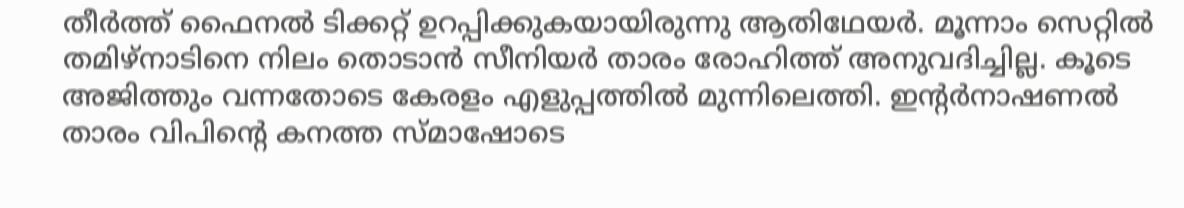തീര്‍ത്ത് ഫൈനല്‍ ടിക്കറ്റ് ഉറപ്പിക്കുകയായിരുന്നു ആതിഥേയര്‍. മൂന്നാം സെറ്റില്‍ തമിഴ്‌നാടിനെ നിലം തൊടാന്‍ സീനിയര്‍ താരം രോഹിത്ത് അനുവദിച്ചില്ല. കൂടെ അജിത്തും വന്നതോടെ കേരളം എളുപ്പത്തില്‍ മുന്നിലെത്തി. ഇന്റര്‍നാഷണല്‍ താരം വിപിന്റെ കനത്ത സ്മാഷോടെ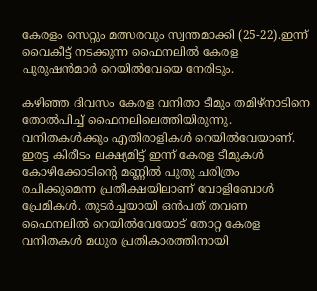കേരളം സെറ്റും മത്സരവും സ്വന്തമാക്കി (25-22).ഇന്ന് വൈകീട്ട് നടക്കുന്ന ഫൈനലില്‍ കേരള പുരുഷന്‍മാര്‍ റെയില്‍വേയെ നേരിടും.

കഴിഞ്ഞ ദിവസം കേരള വനിതാ ടീമും തമിഴ്‌നാടിനെ തോല്‍പിച്ച് ഫൈനലിലെത്തിയിരുന്നു. വനിതകള്‍ക്കും എതിരാളികള്‍ റെയില്‍വേയാണ്. ഇരട്ട കിരീടം ലക്ഷ്യമിട്ട് ഇന്ന് കേരള ടീമുകള്‍ കോഴിക്കോടിന്റെ മണ്ണില്‍ പുതു ചരിത്രം രചിക്കുമെന്ന പ്രതീക്ഷയിലാണ് വോളിബോള്‍ പ്രേമികള്‍. തുടര്‍ച്ചയായി ഒന്‍പത് തവണ ഫൈനലില്‍ റെയില്‍വേയോട് തോറ്റ കേരള വനിതകള്‍ മധുര പ്രതികാരത്തിനായി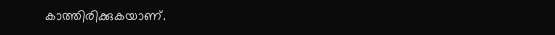കാത്തിരിക്കുകയാണ്.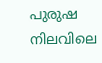പുരുഷ നിലവിലെ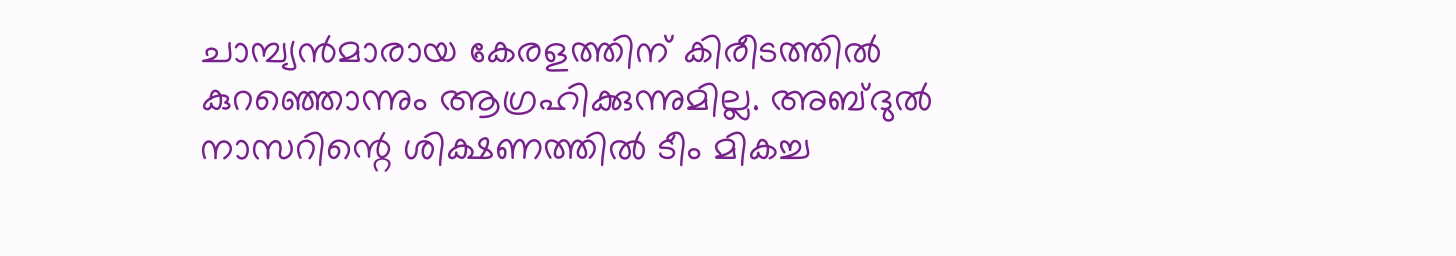ചാമ്പ്യന്‍മാരായ കേരളത്തിന് കിരീടത്തില്‍ കുറഞ്ഞൊന്നും ആഗ്രഹിക്കുന്നുമില്ല. അബ്ദുല്‍ നാസറിന്റെ ശിക്ഷണത്തില്‍ ടീം മികച്ച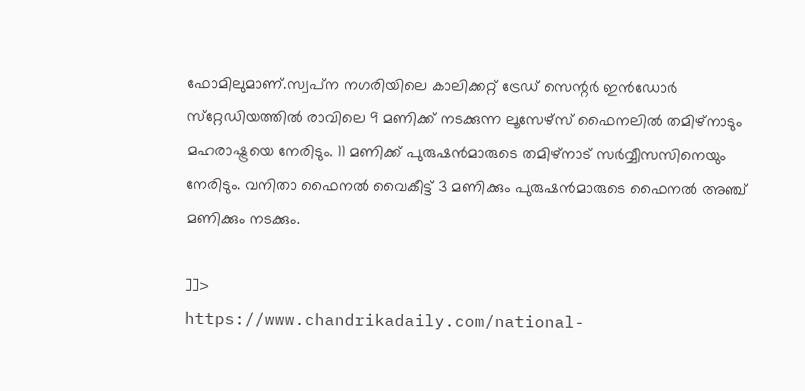ഫോമിലുമാണ്.സ്വപ്‌ന നഗരിയിലെ കാലിക്കറ്റ് ട്രേഡ് സെന്റര്‍ ഇന്‍ഡോര്‍ സ്‌റ്റേഡിയത്തില്‍ രാവിലെ 9 മണിക്ക് നടക്കുന്ന ലൂസേഴ്‌സ് ഫൈനലില്‍ തമിഴ്‌നാടും മഹരാഷ്ട്രയെ നേരിടും. 11 മണിക്ക് പുരുഷന്‍മാരുടെ തമിഴ്‌നാട് സര്‍വ്വീസസിനെയും നേരിടും. വനിതാ ഫൈനല്‍ വൈകീട്ട് 3 മണിക്കും പുരുഷന്‍മാരുടെ ഫൈനല്‍ അഞ്ച് മണിക്കും നടക്കും.

]]>
https://www.chandrikadaily.com/national-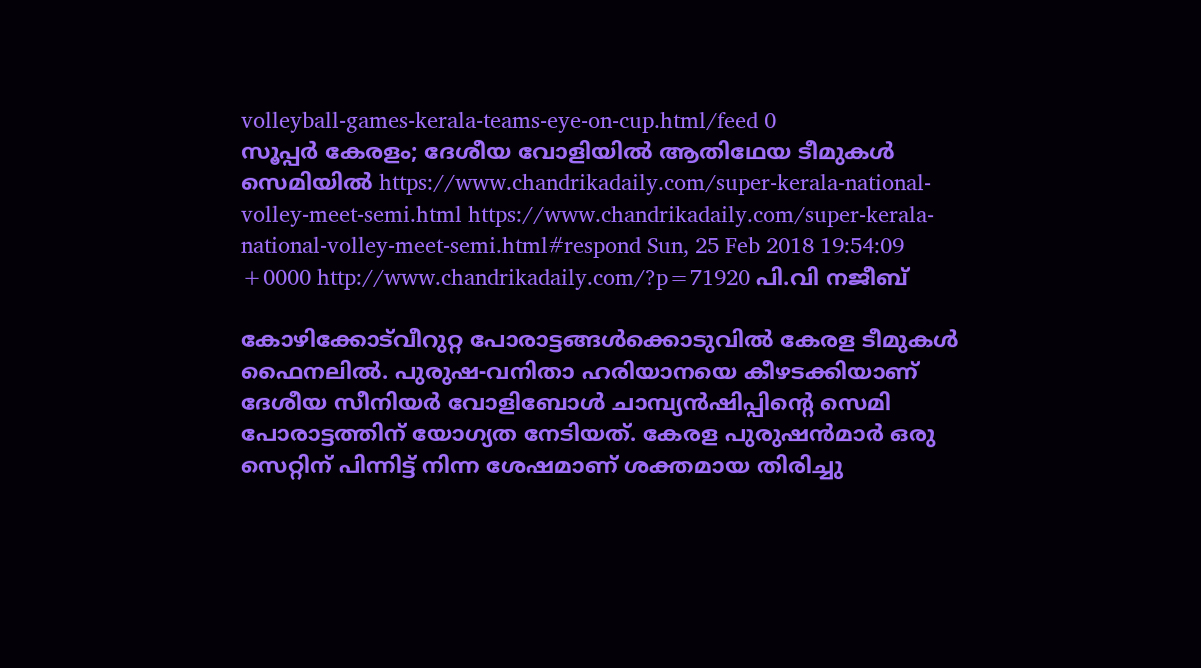volleyball-games-kerala-teams-eye-on-cup.html/feed 0
സൂപ്പര്‍ കേരളം; ദേശീയ വോളിയില്‍ ആതിഥേയ ടീമുകള്‍ സെമിയില്‍ https://www.chandrikadaily.com/super-kerala-national-volley-meet-semi.html https://www.chandrikadaily.com/super-kerala-national-volley-meet-semi.html#respond Sun, 25 Feb 2018 19:54:09 +0000 http://www.chandrikadaily.com/?p=71920 പി.വി നജീബ്

കോഴിക്കോട്‌വീറുറ്റ പോരാട്ടങ്ങള്‍ക്കൊടുവില്‍ കേരള ടീമുകള്‍ ഫൈനലില്‍. പുരുഷ-വനിതാ ഹരിയാനയെ കീഴടക്കിയാണ് ദേശീയ സീനിയര്‍ വോളിബോള്‍ ചാമ്പ്യന്‍ഷിപ്പിന്റെ സെമി പോരാട്ടത്തിന് യോഗ്യത നേടിയത്. കേരള പുരുഷന്‍മാര്‍ ഒരു സെറ്റിന് പിന്നിട്ട് നിന്ന ശേഷമാണ് ശക്തമായ തിരിച്ചു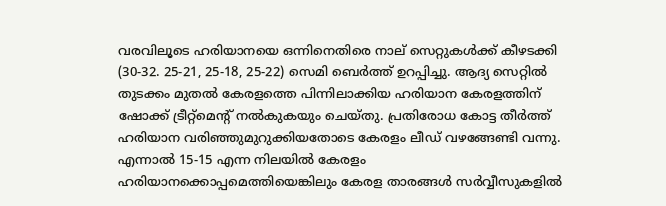വരവിലൂടെ ഹരിയാനയെ ഒന്നിനെതിരെ നാല് സെറ്റുകള്‍ക്ക് കീഴടക്കി (30-32. 25-21, 25-18, 25-22) സെമി ബെര്‍ത്ത് ഉറപ്പിച്ചു. ആദ്യ സെറ്റില്‍ തുടക്കം മുതല്‍ കേരളത്തെ പിന്നിലാക്കിയ ഹരിയാന കേരളത്തിന് ഷോക്ക് ട്രീറ്റ്‌മെന്റ് നല്‍കുകയും ചെയ്തു. പ്രതിരോധ കോട്ട തീര്‍ത്ത് ഹരിയാന വരിഞ്ഞുമുറുക്കിയതോടെ കേരളം ലീഡ് വഴങ്ങേണ്ടി വന്നു. എന്നാല്‍ 15-15 എന്ന നിലയില്‍ കേരളം ഹരിയാനക്കൊപ്പമെത്തിയെങ്കിലും കേരള താരങ്ങള്‍ സര്‍വ്വീസുകളില്‍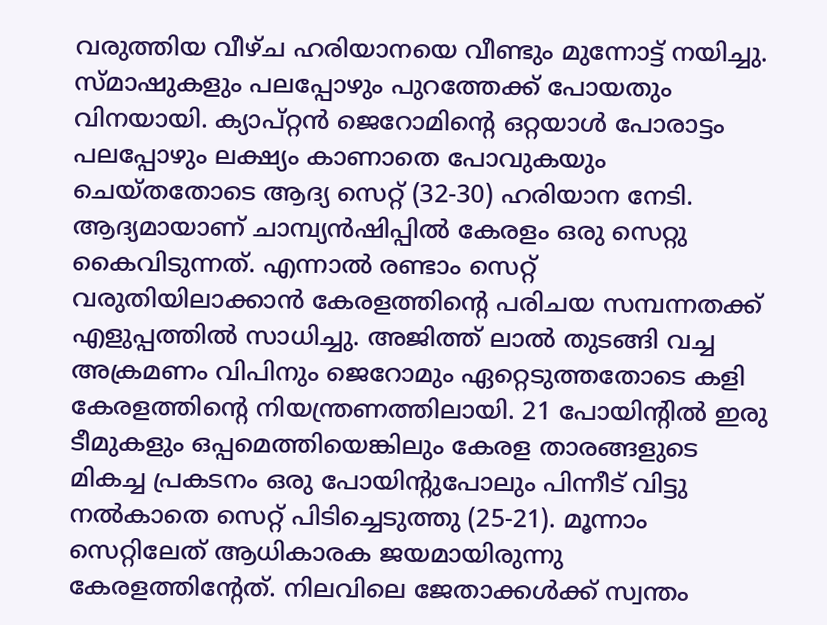വരുത്തിയ വീഴ്ച ഹരിയാനയെ വീണ്ടും മുന്നോട്ട് നയിച്ചു. സ്മാഷുകളും പലപ്പോഴും പുറത്തേക്ക് പോയതും വിനയായി. ക്യാപ്റ്റന്‍ ജെറോമിന്റെ ഒറ്റയാള്‍ പോരാട്ടം പലപ്പോഴും ലക്ഷ്യം കാണാതെ പോവുകയും ചെയ്തതോടെ ആദ്യ സെറ്റ് (32-30) ഹരിയാന നേടി. ആദ്യമായാണ് ചാമ്പ്യന്‍ഷിപ്പില്‍ കേരളം ഒരു സെറ്റു കൈവിടുന്നത്. എന്നാല്‍ രണ്ടാം സെറ്റ് വരുതിയിലാക്കാന്‍ കേരളത്തിന്റെ പരിചയ സമ്പന്നതക്ക് എളുപ്പത്തില്‍ സാധിച്ചു. അജിത്ത് ലാല്‍ തുടങ്ങി വച്ച അക്രമണം വിപിനും ജെറോമും ഏറ്റെടുത്തതോടെ കളി കേരളത്തിന്റെ നിയന്ത്രണത്തിലായി. 21 പോയിന്റില്‍ ഇരു ടീമുകളും ഒപ്പമെത്തിയെങ്കിലും കേരള താരങ്ങളുടെ മികച്ച പ്രകടനം ഒരു പോയിന്റുപോലും പിന്നീട് വിട്ടു നല്‍കാതെ സെറ്റ് പിടിച്ചെടുത്തു (25-21). മൂന്നാം സെറ്റിലേത് ആധികാരക ജയമായിരുന്നു കേരളത്തിന്റേത്. നിലവിലെ ജേതാക്കള്‍ക്ക് സ്വന്തം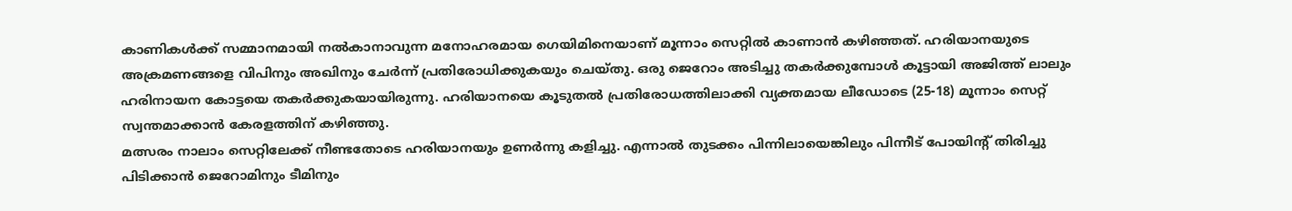കാണികള്‍ക്ക് സമ്മാനമായി നല്‍കാനാവുന്ന മനോഹരമായ ഗെയിമിനെയാണ് മൂന്നാം സെറ്റില്‍ കാണാന്‍ കഴിഞ്ഞത്. ഹരിയാനയുടെ അക്രമണങ്ങളെ വിപിനും അഖിനും ചേര്‍ന്ന് പ്രതിരോധിക്കുകയും ചെയ്തു. ഒരു ജെറോം അടിച്ചു തകര്‍ക്കുമ്പോള്‍ കൂട്ടായി അജിത്ത് ലാലും ഹരിനായന കോട്ടയെ തകര്‍ക്കുകയായിരുന്നു. ഹരിയാനയെ കൂടുതല്‍ പ്രതിരോധത്തിലാക്കി വ്യക്തമായ ലീഡോടെ (25-18) മൂന്നാം സെറ്റ് സ്വന്തമാക്കാന്‍ കേരളത്തിന് കഴിഞ്ഞു.
മത്സരം നാലാം സെറ്റിലേക്ക് നീണ്ടതോടെ ഹരിയാനയും ഉണര്‍ന്നു കളിച്ചു. എന്നാല്‍ തുടക്കം പിന്നിലായെങ്കിലും പിന്നീട് പോയിന്റ് തിരിച്ചു പിടിക്കാന്‍ ജെറോമിനും ടീമിനും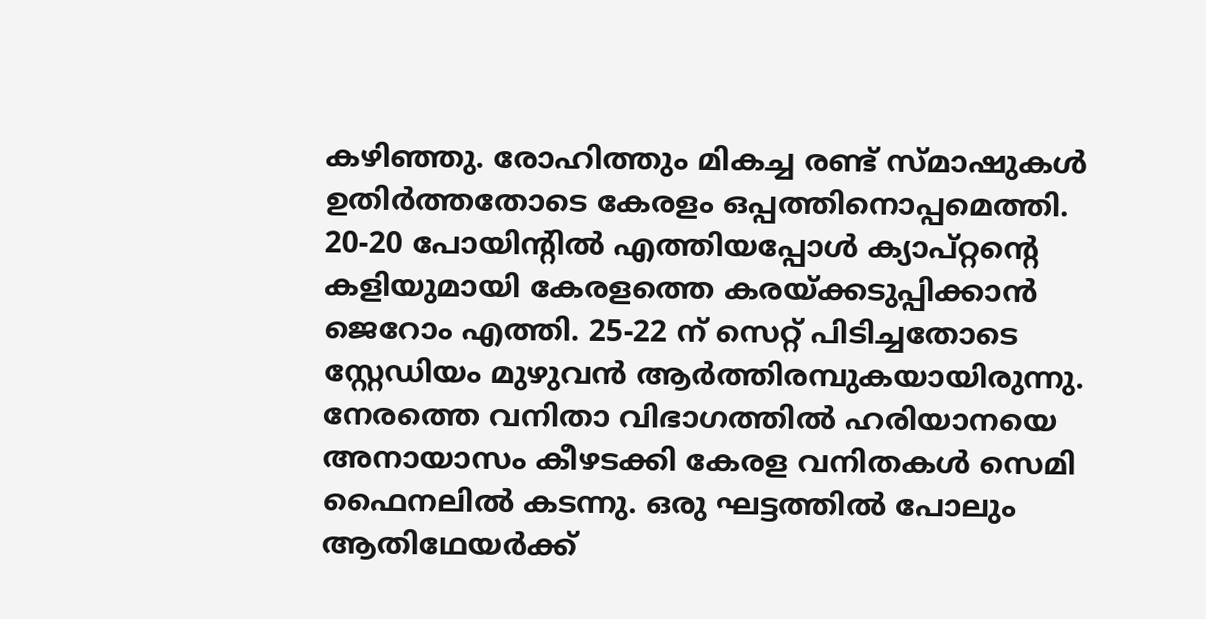കഴിഞ്ഞു. രോഹിത്തും മികച്ച രണ്ട് സ്മാഷുകള്‍ ഉതിര്‍ത്തതോടെ കേരളം ഒപ്പത്തിനൊപ്പമെത്തി. 20-20 പോയിന്റില്‍ എത്തിയപ്പോള്‍ ക്യാപ്റ്റന്റെ കളിയുമായി കേരളത്തെ കരയ്ക്കടുപ്പിക്കാന്‍ ജെറോം എത്തി. 25-22 ന് സെറ്റ് പിടിച്ചതോടെ സ്റ്റേഡിയം മുഴുവന്‍ ആര്‍ത്തിരമ്പുകയായിരുന്നു.
നേരത്തെ വനിതാ വിഭാഗത്തില്‍ ഹരിയാനയെ അനായാസം കീഴടക്കി കേരള വനിതകള്‍ സെമി ഫൈനലില്‍ കടന്നു. ഒരു ഘട്ടത്തില്‍ പോലും ആതിഥേയര്‍ക്ക്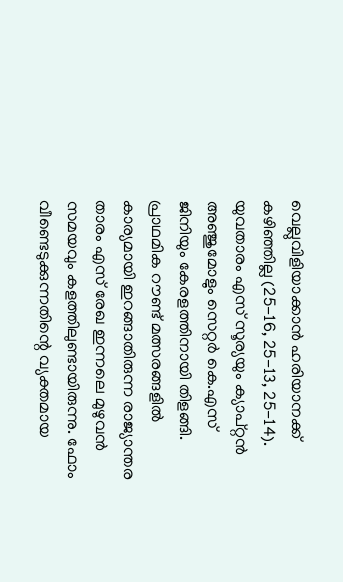വെല്ലുവിളിയാക്കാന്‍ ഹരിയാനക്ക് കഴിഞ്ഞില്ല (25-16, 25-13, 25-14). യുവതാരം എസ് സൂര്യയും ക്യാപ്റ്റന്‍ അഞ്ജുമോളും സെറ്റര്‍ കെ.എസ് ജിനിയും കേരളത്തിനായി തിളങ്ങി. പ്രാഥമിക റൗണ്ട് മത്സരങ്ങളില്‍ കാര്യമായി ഇറങ്ങാതിരുന്ന രാജ്യാന്തര താരം എസ് രേഖ ഇന്നലെ മുഴുവന്‍ സമയവും കളത്തിലുണ്ടായിരുന്നു. ഫോം വീണ്ടെടുക്കുന്നതിന്റെ വ്യക്തമായ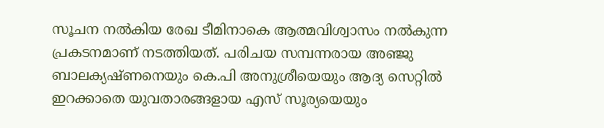സൂചന നല്‍കിയ രേഖ ടീമിനാകെ ആത്മവിശ്വാസം നല്‍കുന്ന പ്രകടനമാണ് നടത്തിയത്. പരിചയ സമ്പന്നരായ അഞ്ജു ബാലക്യഷ്ണനെയും കെ.പി അനുശ്രീയെയും ആദ്യ സെറ്റില്‍ ഇറക്കാതെ യുവതാരങ്ങളായ എസ് സൂര്യയെയും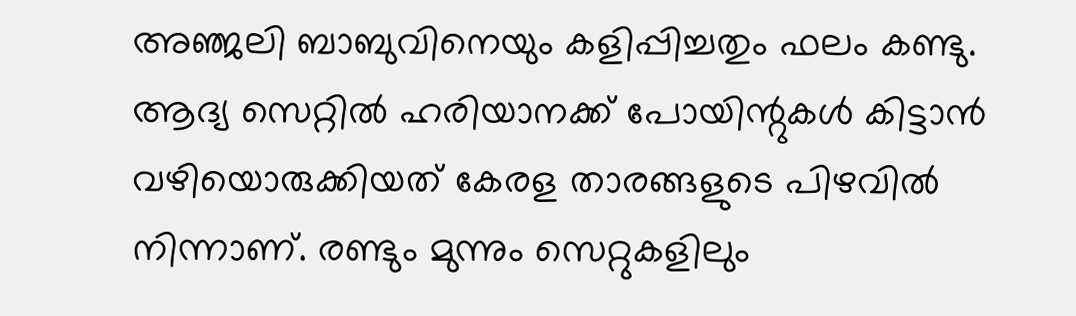അഞ്ജലി ബാബുവിനെയും കളിപ്പിച്ചതും ഫലം കണ്ടു. ആദ്യ സെറ്റില്‍ ഹരിയാനക്ക് പോയിന്റുകള്‍ കിട്ടാന്‍ വഴിയൊരുക്കിയത് കേരള താരങ്ങളുടെ പിഴവില്‍ നിന്നാണ്. രണ്ടും മുന്നും സെറ്റുകളിലും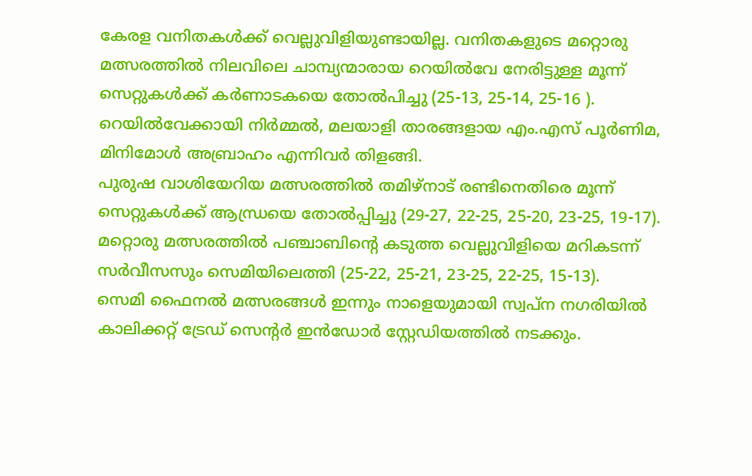കേരള വനിതകള്‍ക്ക് വെല്ലുവിളിയുണ്ടായില്ല. വനിതകളുടെ മറ്റൊരു മത്സരത്തില്‍ നിലവിലെ ചാമ്പ്യന്മാരായ റെയില്‍വേ നേരിട്ടുള്ള മൂന്ന് സെറ്റുകള്‍ക്ക് കര്‍ണാടകയെ തോല്‍പിച്ചു (25-13, 25-14, 25-16 ). റെയില്‍വേക്കായി നിര്‍മ്മല്‍, മലയാളി താരങ്ങളായ എം.എസ് പൂര്‍ണിമ, മിനിമോള്‍ അബ്രാഹം എന്നിവര്‍ തിളങ്ങി.
പുരുഷ വാശിയേറിയ മത്സരത്തില്‍ തമിഴ്‌നാട് രണ്ടിനെതിരെ മൂന്ന് സെറ്റുകള്‍ക്ക് ആന്ധ്രയെ തോല്‍പ്പിച്ചു (29-27, 22-25, 25-20, 23-25, 19-17). മറ്റൊരു മത്സരത്തില്‍ പഞ്ചാബിന്റെ കടുത്ത വെല്ലുവിളിയെ മറികടന്ന് സര്‍വീസസും സെമിയിലെത്തി (25-22, 25-21, 23-25, 22-25, 15-13).
സെമി ഫൈനല്‍ മത്സരങ്ങള്‍ ഇന്നും നാളെയുമായി സ്വപ്‌ന നഗരിയില്‍ കാലിക്കറ്റ് ട്രേഡ് സെന്റര്‍ ഇന്‍ഡോര്‍ സ്റ്റേഡിയത്തില്‍ നടക്കും.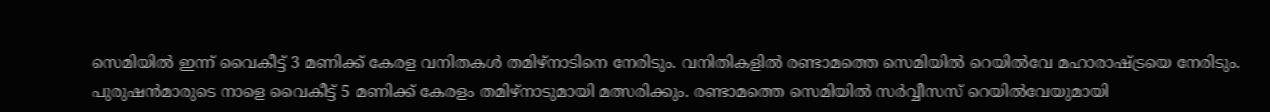സെമിയില്‍ ഇന്ന് വൈകീട്ട് 3 മണിക്ക് കേരള വനിതകള്‍ തമിഴ്‌നാടിനെ നേരിടും. വനിതികളില്‍ രണ്ടാമത്തെ സെമിയില്‍ റെയില്‍വേ മഹാരാഷ്ട്രയെ നേരിടും. പുരുഷന്‍മാരുടെ നാളെ വൈകീട്ട് 5 മണിക്ക് കേരളം തമിഴ്‌നാടുമായി മത്സരിക്കും. രണ്ടാമത്തെ സെമിയില്‍ സര്‍വ്വീസസ് റെയില്‍വേയുമായി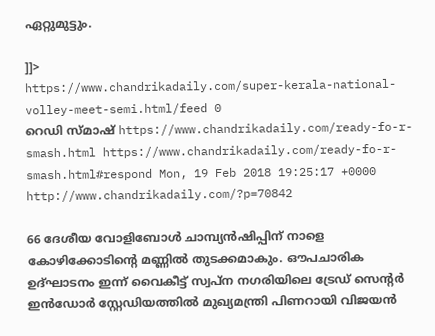ഏറ്റുമുട്ടും.

]]>
https://www.chandrikadaily.com/super-kerala-national-volley-meet-semi.html/feed 0
റെഡി സ്മാഷ് https://www.chandrikadaily.com/ready-fo-r-smash.html https://www.chandrikadaily.com/ready-fo-r-smash.html#respond Mon, 19 Feb 2018 19:25:17 +0000 http://www.chandrikadaily.com/?p=70842

66 ദേശീയ വോളിബോള്‍ ചാമ്പ്യന്‍ഷിപ്പിന് നാളെ കോഴിക്കോടിന്റെ മണ്ണില്‍ തുടക്കമാകും. ഔപചാരിക ഉദ്ഘാടനം ഇന്ന് വൈകീട്ട് സ്വപ്‌ന നഗരിയിലെ ട്രേഡ് സെന്റര്‍ ഇന്‍ഡോര്‍ സ്റ്റേഡിയത്തില്‍ മുഖ്യമന്ത്രി പിണറായി വിജയന്‍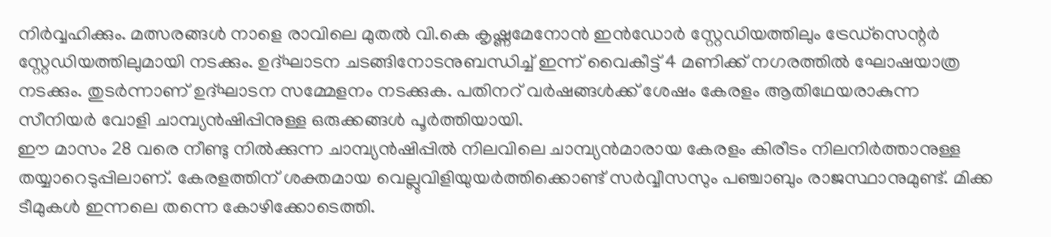നിര്‍വ്വഹിക്കും. മത്സരങ്ങള്‍ നാളെ രാവിലെ മുതല്‍ വി.കെ കൃഷ്ണമേനോന്‍ ഇന്‍ഡോര്‍ സ്റ്റേഡിയത്തിലും ട്രേഡ്‌സെന്റര്‍ സ്റ്റേഡിയത്തിലുമായി നടക്കും. ഉദ്ഘാടന ചടങ്ങിനോടനുബന്ധിച്ച് ഇന്ന് വൈകീട്ട് 4 മണിക്ക് നഗരത്തില്‍ ഘോഷയാത്ര നടക്കും. തുടര്‍ന്നാണ് ഉദ്ഘാടന സമ്മേളനം നടക്കുക. പതിനറ് വര്‍ഷങ്ങള്‍ക്ക് ശേഷം കേരളം ആതിഥേയരാകുന്ന സീനിയര്‍ വോളി ചാമ്പ്യന്‍ഷിപ്പിനുള്ള ഒരുക്കങ്ങള്‍ പൂര്‍ത്തിയായി.
ഈ മാസം 28 വരെ നീണ്ടു നില്‍ക്കുന്ന ചാമ്പ്യന്‍ഷിപ്പില്‍ നിലവിലെ ചാമ്പ്യന്‍മാരായ കേരളം കിരീടം നിലനിര്‍ത്താനുള്ള തയ്യാറെടുപ്പിലാണ്. കേരളത്തിന് ശക്തമായ വെല്ലുവിളിയുയര്‍ത്തിക്കൊണ്ട് സര്‍വ്വീസസും പഞ്ചാബും രാജസ്ഥാനുമുണ്ട്. മിക്ക ടീമുകള്‍ ഇന്നലെ തന്നെ കോഴിക്കോടെത്തി.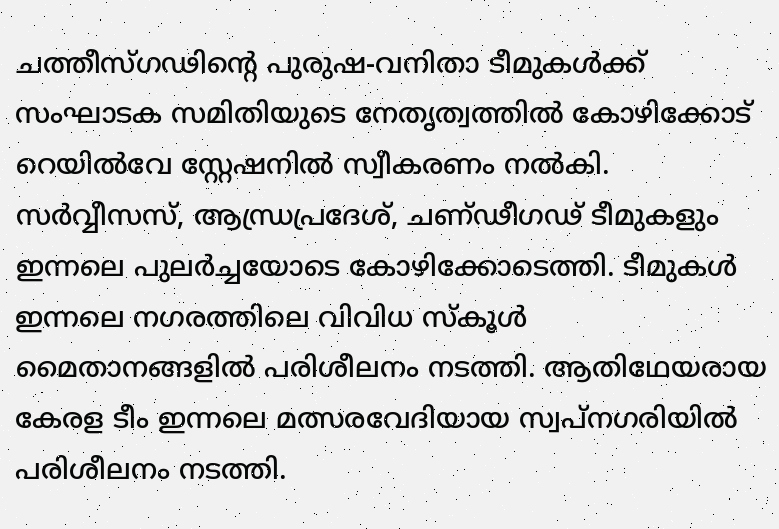ചത്തീസ്ഗഢിന്റെ പുരുഷ-വനിതാ ടീമുകള്‍ക്ക് സംഘാടക സമിതിയുടെ നേതൃത്വത്തില്‍ കോഴിക്കോട് റെയില്‍വേ സ്റ്റേഷനില്‍ സ്വീകരണം നല്‍കി. സര്‍വ്വീസസ്, ആന്ധ്രപ്രദേശ്, ചണ്ഢീഗഢ് ടീമുകളും ഇന്നലെ പുലര്‍ച്ചയോടെ കോഴിക്കോടെത്തി. ടീമുകള്‍ ഇന്നലെ നഗരത്തിലെ വിവിധ സ്‌കൂള്‍ മൈതാനങ്ങളില്‍ പരിശീലനം നടത്തി. ആതിഥേയരായ കേരള ടീം ഇന്നലെ മത്സരവേദിയായ സ്വപ്‌നഗരിയില്‍ പരിശീലനം നടത്തി.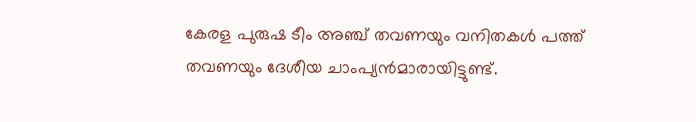കേരള പുരുഷ ടീം അഞ്ച് തവണയും വനിതകള്‍ പത്ത് തവണയും ദേശീയ ചാംപ്യന്‍മാരായിട്ടുണ്ട്.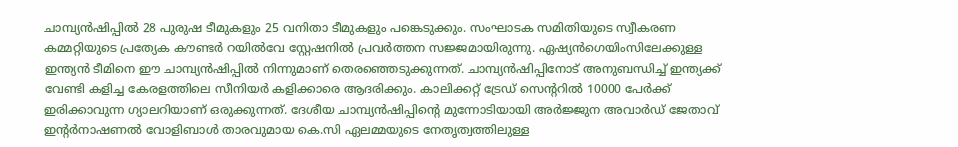ചാമ്പ്യന്‍ഷിപ്പില്‍ 28 പുരുഷ ടീമുകളും 25 വനിതാ ടീമുകളും പങ്കെടുക്കും. സംഘാടക സമിതിയുടെ സ്വീകരണ കമ്മറ്റിയുടെ പ്രത്യേക കൗണ്ടര്‍ റയില്‍വേ സ്റ്റേഷനില്‍ പ്രവര്‍ത്തന സജ്ജമായിരുന്നു. ഏഷ്യന്‍ഗെയിംസിലേക്കുള്ള ഇന്ത്യന്‍ ടീമിനെ ഈ ചാമ്പ്യന്‍ഷിപ്പില്‍ നിന്നുമാണ് തെരഞ്ഞെടുക്കുന്നത്. ചാമ്പ്യന്‍ഷിപ്പിനോട് അനുബന്ധിച്ച് ഇന്ത്യക്ക് വേണ്ടി കളിച്ച കേരളത്തിലെ സീനിയര്‍ കളിക്കാരെ ആദരിക്കും. കാലിക്കറ്റ് ട്രേഡ് സെന്ററില്‍ 10000 പേര്‍ക്ക് ഇരിക്കാവുന്ന ഗ്യാലറിയാണ് ഒരുക്കുന്നത്. ദേശീയ ചാമ്പ്യന്‍ഷിപ്പിന്റെ മുന്നോടിയായി അര്‍ജ്ജുന അവാര്‍ഡ് ജേതാവ് ഇന്റര്‍നാഷണല്‍ വോളിബാള്‍ താരവുമായ കെ.സി ഏലമ്മയുടെ നേതൃത്വത്തിലുള്ള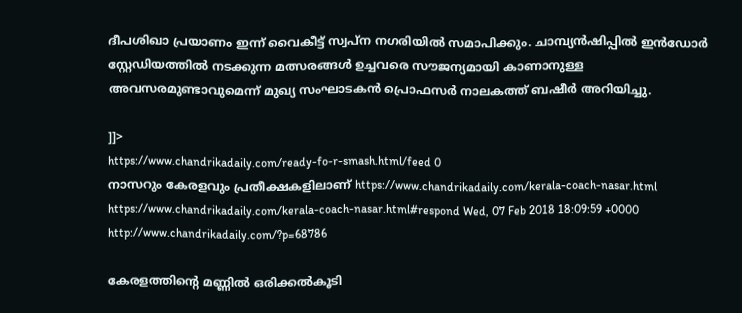ദീപശിഖാ പ്രയാണം ഇന്ന് വൈകീട്ട് സ്വപ്‌ന നഗരിയില്‍ സമാപിക്കും. ചാമ്പ്യന്‍ഷിപ്പില്‍ ഇന്‍ഡോര്‍ സ്റ്റേഡിയത്തില്‍ നടക്കുന്ന മത്സരങ്ങള്‍ ഉച്ചവരെ സൗജന്യമായി കാണാനുള്ള അവസരമുണ്ടാവുമെന്ന് മുഖ്യ സംഘാടകന്‍ പ്രൊഫസര്‍ നാലകത്ത് ബഷീര്‍ അറിയിച്ചു.

]]>
https://www.chandrikadaily.com/ready-fo-r-smash.html/feed 0
നാസറും കേരളവും പ്രതീക്ഷകളിലാണ് https://www.chandrikadaily.com/kerala-coach-nasar.html https://www.chandrikadaily.com/kerala-coach-nasar.html#respond Wed, 07 Feb 2018 18:09:59 +0000 http://www.chandrikadaily.com/?p=68786

കേരളത്തിന്റെ മണ്ണില്‍ ഒരിക്കല്‍കൂടി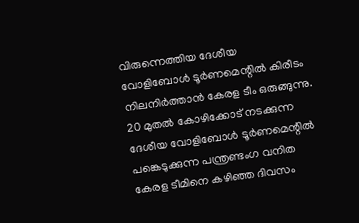വിരുന്നെത്തിയ ദേശീയ വോളിബോള്‍ ടൂര്‍ണമെന്റില്‍ കിരീടം നിലനിര്‍ത്താന്‍ കേരള ടീം ഒരുങ്ങുന്നു. 20 മുതല്‍ കോഴിക്കോട് നടക്കുന്ന ദേശീയ വോളിബോള്‍ ടൂര്‍ണമെന്റില്‍ പങ്കെടുക്കുന്ന പന്ത്രണ്ടംഗ വനിത കേരള ടീമിനെ കഴിഞ്ഞ ദിവസം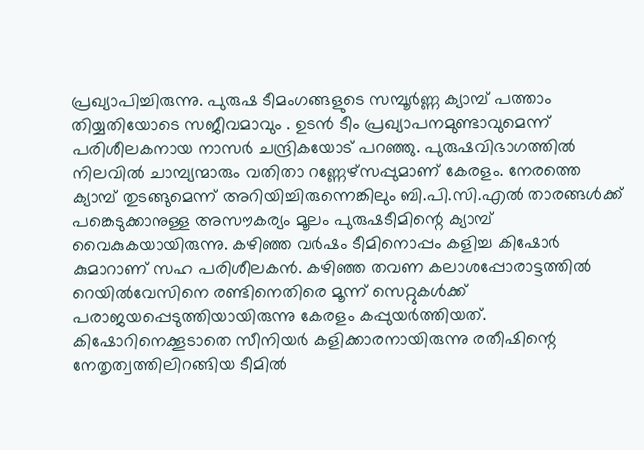പ്രഖ്യാപിച്ചിരുന്നു. പുരുഷ ടീമംഗങ്ങളുടെ സമ്പൂര്‍ണ്ണ ക്യാമ്പ് പത്താം തിയ്യതിയോടെ സജീവമാവും . ഉടന്‍ ടീം പ്രഖ്യാപനമുണ്ടാവുമെന്ന് പരിശീലകനായ നാസര്‍ ചന്ദ്രികയോട് പറഞ്ഞു. പുരുഷവിഭാഗത്തില്‍ നിലവില്‍ ചാമ്പ്യന്മാരും വതിതാ റണ്ണേഴ്‌സപ്പുമാണ് കേരളം. നേരത്തെ ക്യാമ്പ് തുടങ്ങുമെന്ന് അറിയിച്ചിരുന്നെങ്കിലും ബി.പി.സി.എല്‍ താരങ്ങള്‍ക്ക് പങ്കെടുക്കാനുള്ള അസൗകര്യം മൂലം പുരുഷടീമിന്റെ ക്യാമ്പ് വൈകുകയായിരുന്നു. കഴിഞ്ഞ വര്‍ഷം ടീമിനൊപ്പം കളിച്ച കിഷോര്‍ കുമാറാണ് സഹ പരിശീലകന്‍. കഴിഞ്ഞ തവണ കലാശപ്പോരാട്ടത്തില്‍ റെയില്‍വേസിനെ രണ്ടിനെതിരെ മൂന്ന് സെറ്റുകള്‍ക്ക് പരാജയപ്പെടുത്തിയായിരുന്നു കേരളം കപ്പുയര്‍ത്തിയത്. കിഷോറിനെക്കൂടാതെ സീനിയര്‍ കളിക്കാരനായിരുന്നു രതീഷിന്റെ നേതൃത്വത്തിലിറങ്ങിയ ടീമില്‍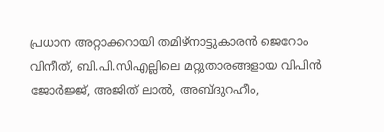പ്രധാന അറ്റാക്കറായി തമിഴ്‌നാട്ടുകാരന്‍ ജെറോം വിനീത്, ബി.പി.സിഎല്ലിലെ മറ്റുതാരങ്ങളായ വിപിന്‍ ജോര്‍ജ്ജ്, അജിത് ലാല്‍, അബ്ദുറഹീം,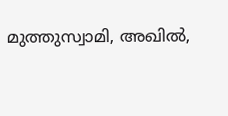മുത്തുസ്വാമി, അഖില്‍,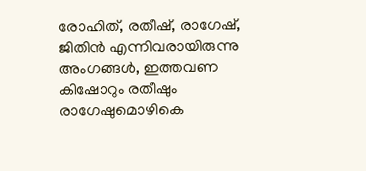രോഹിത്, രതീഷ്, രാഗേഷ്, ജിതിന്‍ എന്നിവരായിരുന്നു അംഗങ്ങള്‍, ഇത്തവണ കിഷോറും രതീഷും രാഗേഷുമൊഴികെ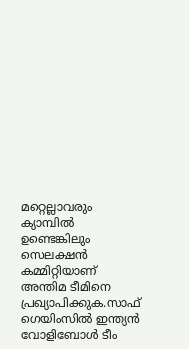മറ്റെല്ലാവരും ക്യാമ്പില്‍ ഉണ്ടെങ്കിലും സെലക്ഷന്‍ കമ്മിറ്റിയാണ് അന്തിമ ടീമിനെ പ്രഖ്യാപിക്കുക.സാഫ് ഗെയിംസില്‍ ഇന്ത്യന്‍ വോളിബോള്‍ ടീം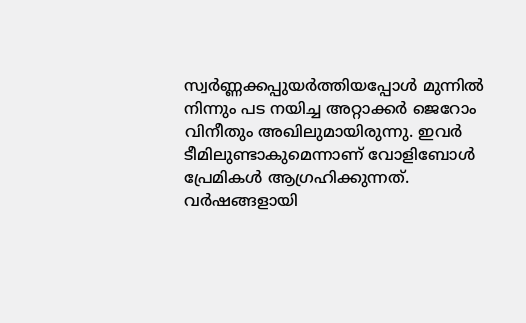സ്വര്‍ണ്ണക്കപ്പുയര്‍ത്തിയപ്പോള്‍ മുന്നില്‍ നിന്നും പട നയിച്ച അറ്റാക്കര്‍ ജെറോം വിനീതും അഖിലുമായിരുന്നു. ഇവര്‍ ടീമിലുണ്ടാകുമെന്നാണ് വോളിബോള്‍ പ്രേമികള്‍ ആഗ്രഹിക്കുന്നത്. വര്‍ഷങ്ങളായി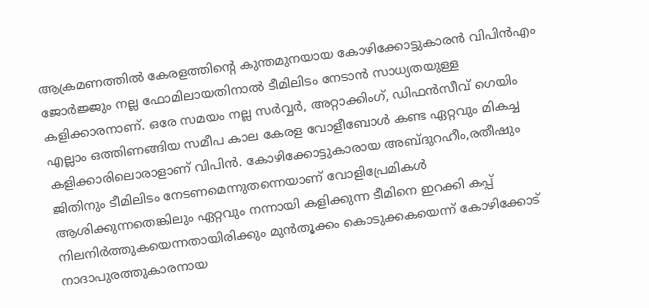ആക്രമണത്തില്‍ കേരളത്തിന്റെ കുന്തമുനയായ കോഴിക്കോട്ടുകാരന്‍ വിപിന്‍എം ജോര്‍ജ്ജും നല്ല ഫോമിലായതിനാല്‍ ടീമിലിടം നേടാന്‍ സാധ്യതയുള്ള കളിക്കാരനാണ്. ഒരേ സമയം നല്ല സര്‍വ്വര്‍, അറ്റാക്കിംഗ്, ഡിഫന്‍സീവ് ഗെയിം എല്ലാം ഒത്തിണങ്ങിയ സമീപ കാല കേരള വോളീബോള്‍ കണ്ട ഏറ്റവും മികച്ച കളിക്കാരിലൊരാളാണ് വിപിന്‍. കോഴിക്കോട്ടുകാരായ അബ്ദുറഹീം,രതീഷും ജിതിനും ടീമിലിടം നേടണമെന്നുതന്നെയാണ് വോളിപ്രേമികള്‍ ആശിക്കുന്നതെങ്കിലും ഏറ്റവും നന്നായി കളിക്കുന്ന ടീമിനെ ഇറക്കി കപ്പ് നിലനിര്‍ത്തുകയെന്നതായിരിക്കും മുന്‍തൂക്കം കൊടുക്കകയെന്ന് കോഴിക്കോട് നാദാപുരത്തുകാരനായ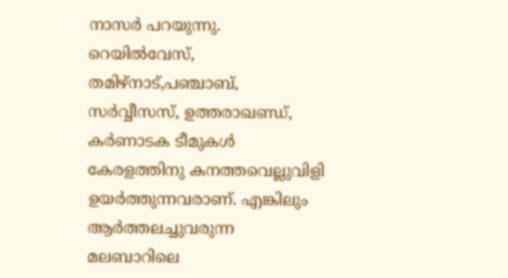നാസര്‍ പറയുന്നു. റെയില്‍വേസ്, തമിഴ്‌നാട്,പഞ്ചാബ്, സര്‍വ്വീസസ്, ഉത്തരാഖണ്ഡ്, കര്‍ണാടക ടീമുകള്‍ കേരളത്തിനു കനത്തവെല്ലുവിളി ഉയര്‍ത്തുന്നവരാണ്. എങ്കിലും ആര്‍ത്തലച്ചുവരുന്ന മലബാറിലെ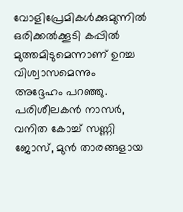വോളിപ്രേമികള്‍ക്കുമുന്നില്‍ ഒരിക്കല്‍ക്കൂടി കപ്പില്‍ മുത്തമിടുമെന്നാണ് ഉറച്ച വിശ്വാസമെന്നും അദ്ദേഹം പറഞ്ഞു. പരിശീലകന്‍ നാസര്‍, വനിത കോച്ച് സണ്ണി ജോസ്, മുന്‍ താരങ്ങളായ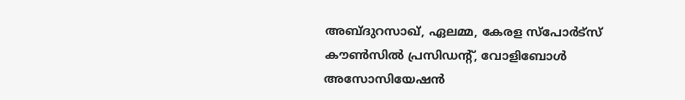അബ്ദുറസാഖ്, ഏലമ്മ, കേരള സ്‌പോര്‍ട്‌സ് കൗണ്‍സില്‍ പ്രസിഡന്റ്, വോളിബോള്‍ അസോസിയേഷന്‍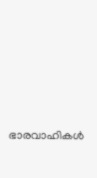ഭാരവാഹികള്‍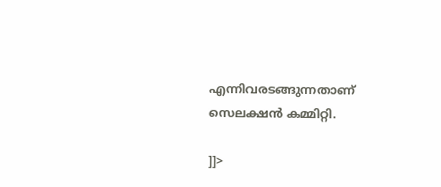എന്നിവരടങ്ങുന്നതാണ് സെലക്ഷന്‍ കമ്മിറ്റി.

]]>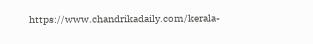https://www.chandrikadaily.com/kerala-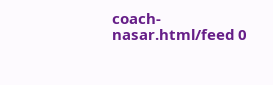coach-nasar.html/feed 0